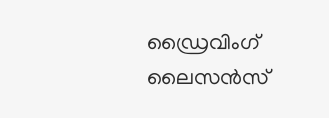ഡ്രൈവിംഗ് ലൈസൻസ്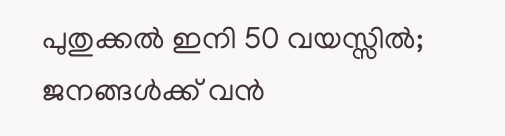പുതുക്കൽ ഇനി 50 വയസ്സിൽ; ജനങ്ങൾക്ക് വൻ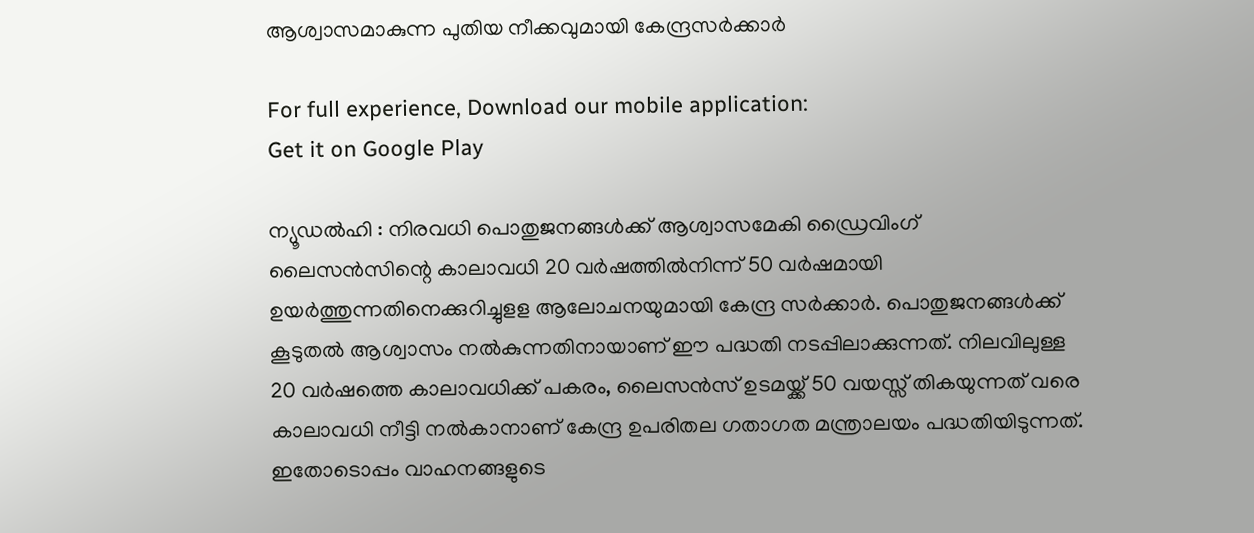ആശ്വാസമാകുന്ന പുതിയ നീക്കവുമായി കേന്ദ്രസർക്കാർ

For full experience, Download our mobile application:
Get it on Google Play

ന്യൂഡൽഹി : നിരവധി പൊതുജനങ്ങൾക്ക് ആശ്വാസമേകി ഡ്രൈവിംഗ് ലൈസന്‍സിന്റെ കാലാവധി 20 വര്‍ഷത്തില്‍നിന്ന് 50 വര്‍ഷമായി ഉയര്‍ത്തുന്നതിനെക്കുറിച്ചുളള ആലോചനയുമായി കേന്ദ്ര സര്‍ക്കാര്‍. പൊതുജനങ്ങള്‍ക്ക് കൂടുതല്‍ ആശ്വാസം നല്‍കുന്നതിനായാണ് ഈ പദ്ധതി നടപ്പിലാക്കുന്നത്. നിലവിലുള്ള 20 വര്‍ഷത്തെ കാലാവധിക്ക് പകരം, ലൈസന്‍സ് ഉടമയ്ക്ക് 50 വയസ്സ് തികയുന്നത് വരെ കാലാവധി നീട്ടി നല്‍കാനാണ് കേന്ദ്ര ഉപരിതല ഗതാഗത മന്ത്രാലയം പദ്ധതിയിടുന്നത്. ഇതോടൊപ്പം വാഹനങ്ങളുടെ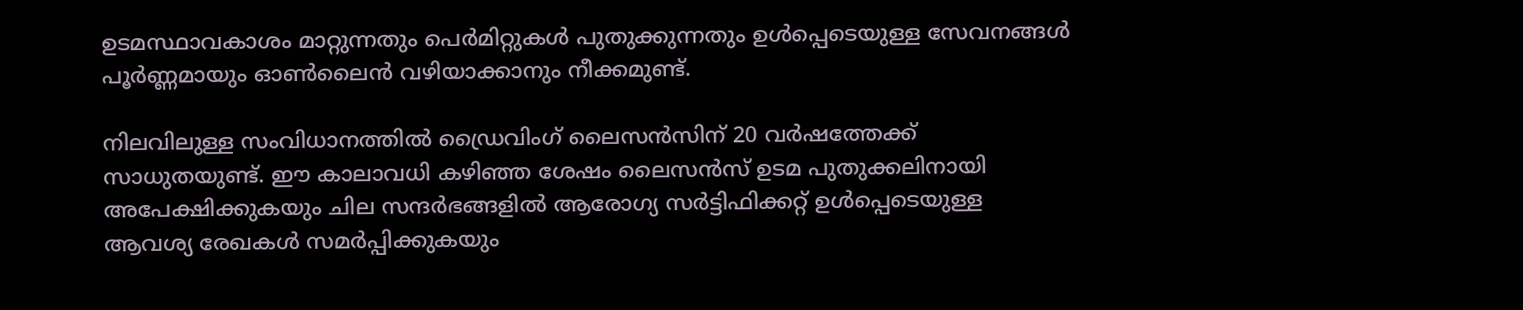ഉടമസ്ഥാവകാശം മാറ്റുന്നതും പെര്‍മിറ്റുകള്‍ പുതുക്കുന്നതും ഉള്‍പ്പെടെയുള്ള സേവനങ്ങള്‍ പൂര്‍ണ്ണമായും ഓണ്‍ലൈന്‍ വഴിയാക്കാനും നീക്കമുണ്ട്.

നിലവിലുള്ള സംവിധാനത്തില്‍ ഡ്രൈവിംഗ് ലൈസന്‍സിന് 20 വര്‍ഷത്തേക്ക് സാധുതയുണ്ട്. ഈ കാലാവധി കഴിഞ്ഞ ശേഷം ലൈസന്‍സ് ഉടമ പുതുക്കലിനായി അപേക്ഷിക്കുകയും ചില സന്ദര്‍ഭങ്ങളില്‍ ആരോഗ്യ സര്‍ട്ടിഫിക്കറ്റ് ഉള്‍പ്പെടെയുള്ള ആവശ്യ രേഖകള്‍ സമര്‍പ്പിക്കുകയും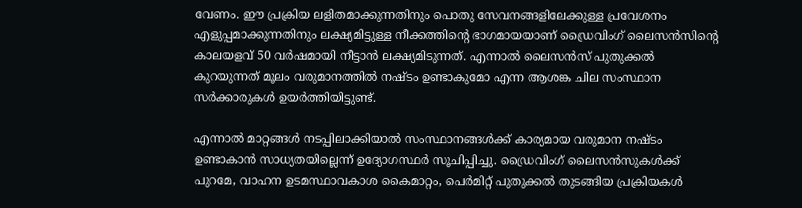വേണം. ഈ പ്രക്രിയ ലളിതമാക്കുന്നതിനും പൊതു സേവനങ്ങളിലേക്കുള്ള പ്രവേശനം എളുപ്പമാക്കുന്നതിനും ലക്ഷ്യമിട്ടുള്ള നീക്കത്തിന്റെ ഭാഗമായയാണ് ഡ്രൈവിംഗ് ലൈസന്‍സിന്റെ കാലയളവ് 50 വര്‍ഷമായി നീട്ടാന്‍ ലക്ഷ്യമിടുന്നത്. എന്നാല്‍ ലൈസന്‍സ് പുതുക്കല്‍ കുറയുന്നത് മൂലം വരുമാനത്തില്‍ നഷ്ടം ഉണ്ടാകുമോ എന്ന ആശങ്ക ചില സംസ്ഥാന സര്‍ക്കാരുകള്‍ ഉയര്‍ത്തിയിട്ടുണ്ട്.

എന്നാല്‍ മാറ്റങ്ങള്‍ നടപ്പിലാക്കിയാല്‍ സംസ്ഥാനങ്ങള്‍ക്ക് കാര്യമായ വരുമാന നഷ്ടം ഉണ്ടാകാന്‍ സാധ്യതയില്ലെന്ന് ഉദ്യോഗസ്ഥര്‍ സൂചിപ്പിച്ചു. ഡ്രൈവിംഗ് ലൈസന്‍സുകള്‍ക്ക് പുറമേ, വാഹന ഉടമസ്ഥാവകാശ കൈമാറ്റം, പെര്‍മിറ്റ് പുതുക്കല്‍ തുടങ്ങിയ പ്രക്രിയകള്‍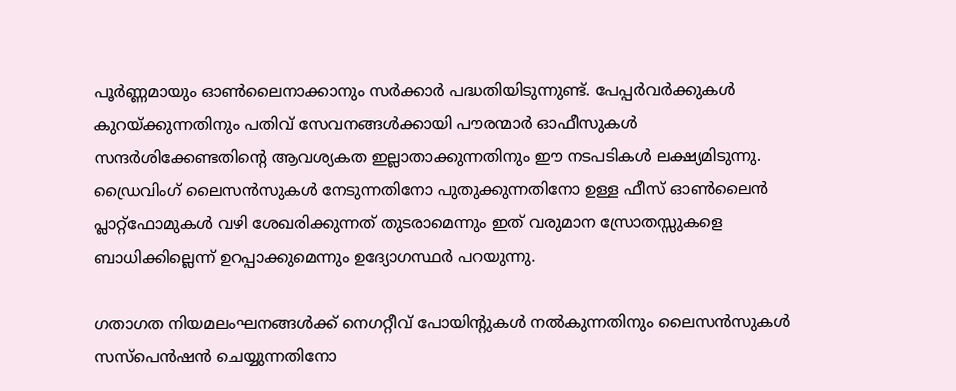പൂര്‍ണ്ണമായും ഓണ്‍ലൈനാക്കാനും സര്‍ക്കാര്‍ പദ്ധതിയിടുന്നുണ്ട്. പേപ്പര്‍വര്‍ക്കുകള്‍ കുറയ്ക്കുന്നതിനും പതിവ് സേവനങ്ങള്‍ക്കായി പൗരന്മാര്‍ ഓഫീസുകള്‍ സന്ദര്‍ശിക്കേണ്ടതിന്റെ ആവശ്യകത ഇല്ലാതാക്കുന്നതിനും ഈ നടപടികള്‍ ലക്ഷ്യമിടുന്നു. ഡ്രൈവിംഗ് ലൈസന്‍സുകള്‍ നേടുന്നതിനോ പുതുക്കുന്നതിനോ ഉള്ള ഫീസ് ഓണ്‍ലൈന്‍ പ്ലാറ്റ്ഫോമുകള്‍ വഴി ശേഖരിക്കുന്നത് തുടരാമെന്നും ഇത് വരുമാന സ്രോതസ്സുകളെ ബാധിക്കില്ലെന്ന് ഉറപ്പാക്കുമെന്നും ഉദ്യോഗസ്ഥര്‍ പറയുന്നു.

ഗതാഗത നിയമലംഘനങ്ങള്‍ക്ക് നെഗറ്റീവ് പോയിന്റുകള്‍ നല്‍കുന്നതിനും ലൈസന്‍സുകള്‍ സസ്പെന്‍ഷന്‍ ചെയ്യുന്നതിനോ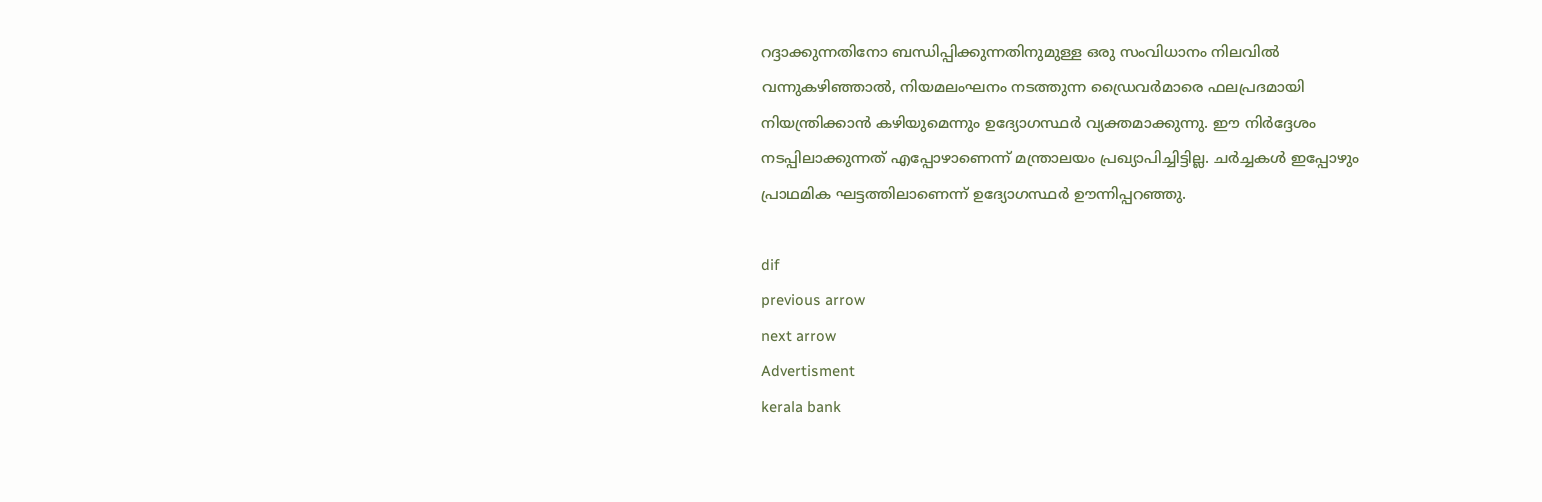റദ്ദാക്കുന്നതിനോ ബന്ധിപ്പിക്കുന്നതിനുമുള്ള ഒരു സംവിധാനം നിലവില്‍ വന്നുകഴിഞ്ഞാല്‍, നിയമലംഘനം നടത്തുന്ന ഡ്രൈവര്‍മാരെ ഫലപ്രദമായി നിയന്ത്രിക്കാന്‍ കഴിയുമെന്നും ഉദ്യോഗസ്ഥര്‍ വ്യക്തമാക്കുന്നു. ഈ നിര്‍ദ്ദേശം നടപ്പിലാക്കുന്നത് എപ്പോഴാണെന്ന് മന്ത്രാലയം പ്രഖ്യാപിച്ചിട്ടില്ല. ചര്‍ച്ചകള്‍ ഇപ്പോഴും പ്രാഥമിക ഘട്ടത്തിലാണെന്ന് ഉദ്യോഗസ്ഥര്‍ ഊന്നിപ്പറഞ്ഞു.

dif
previous arrow
next arrow
Advertisment
kerala bank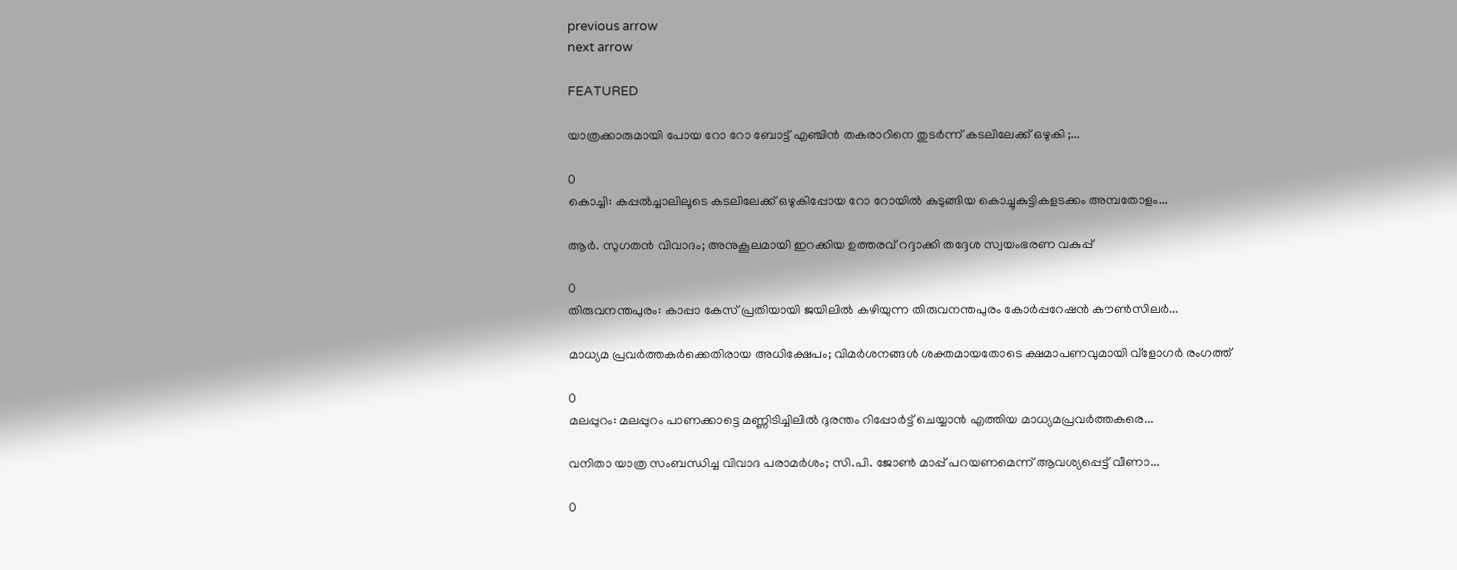previous arrow
next arrow

FEATURED

യാത്രക്കാരുമായി പോയ റോ റോ ബോട്ട് എഞ്ചിൻ തകരാറിനെ തുടർന്ന് കടലിലേക്ക് ഒഴുകി ;...

0
കൊച്ചി: കപ്പല്‍ച്ചാലിലൂടെ കടലിലേക്ക് ഒഴുകിപ്പോയ റോ റോയില്‍ കുടുങ്ങിയ കൊച്ചുകുട്ടികളടക്കം അമ്പതോളം...

ആർ. സുഗതൻ വിവാദം; അനുകൂലമായി ഇറക്കിയ ഉത്തരവ് റദ്ദാക്കി തദ്ദേശ സ്വയംഭരണ വകുപ്പ്

0
തിരുവനന്തപുരം: കാപ്പാ കേസ് പ്രതിയായി ജയിലില്‍ കഴിയുന്ന തിരുവനന്തപുരം കോര്‍പ്പറേഷന്‍ കൗണ്‍സിലര്‍...

മാധ്യമ പ്രവർത്തകർക്കെതിരായ അധിക്ഷേപം; വിമർശനങ്ങൾ ശക്തമായതോടെ ക്ഷമാപണവുമായി വ്‌ളോഗർ രംഗത്ത്

0
മലപ്പുറം: മലപ്പുറം പാണക്കാട്ടെ മണ്ണിടിച്ചിലില്‍ ദുരന്തം റിപ്പോര്‍ട്ട് ചെയ്യാന്‍ എത്തിയ മാധ്യമപ്രവര്‍ത്തകരെ...

വനിതാ യാത്ര സംബന്ധിച്ച വിവാദ പരാമർശം; സി.പി. ജോൺ മാപ്പ് പറയണമെന്ന് ആവശ്യപ്പെട്ട് വീണാ...

0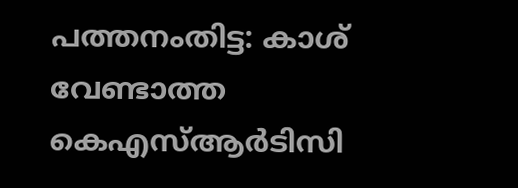പത്തനംതിട്ട: കാശ് വേണ്ടാത്ത കെഎസ്ആര്‍ടിസി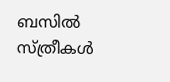ബസില്‍ സ്ത്രീകള്‍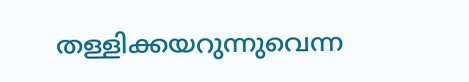തള്ളിക്കയറുന്നുവെന്ന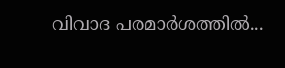വിവാദ പരമാര്‍ശത്തില്‍...